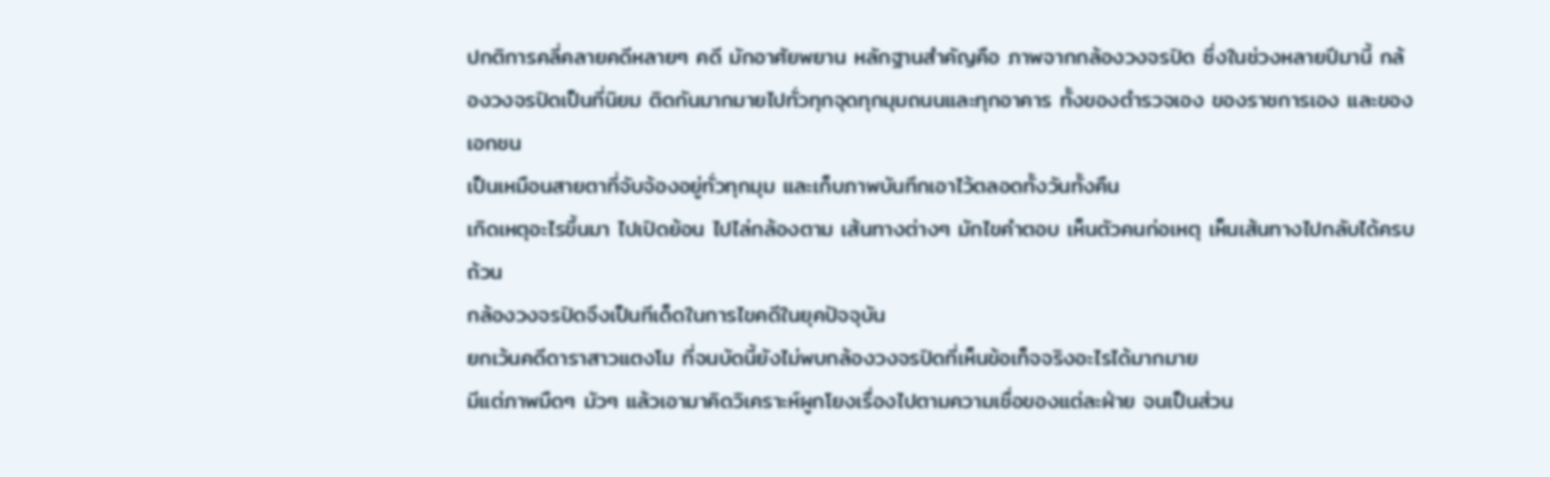ปกติการคลี่คลายคดีหลายๆ คดี มักอาศัยพยาน หลักฐานสำคัญคือ ภาพจากกล้องวงจรปิด ซึ่งในช่วงหลายปีมานี้ กล้องวงจรปิดเป็นที่นิยม ติดกันมากมายไปทั่วทุกจุดทุกมุมถนนและทุกอาคาร ทั้งของตำรวจเอง ของราชการเอง และของเอกชน
เป็นเหมือนสายตาที่จับจ้องอยู่ทั่วทุกมุม และเก็บภาพบันทึกเอาไว้ตลอดทั้งวันทั้งคืน
เกิดเหตุอะไรขึ้นมา ไปเปิดย้อน ไปไล่กล้องตาม เส้นทางต่างๆ มักไขคำตอบ เห็นตัวคนก่อเหตุ เห็นเส้นทางไปกลับได้ครบถ้วน
กล้องวงจรปิดจึงเป็นทีเด็ดในการไขคดีในยุคปัจจุบัน
ยกเว้นคดีดาราสาวแตงโม ที่จนบัดนี้ยังไม่พบกล้องวงจรปิดที่เห็นข้อเท็จจริงอะไรได้มากมาย
มีแต่ภาพมืดๆ มัวๆ แล้วเอามาคิดวิเคราะห์ผูกโยงเรื่องไปตามความเชื่อของแต่ละฝ่าย จนเป็นส่วน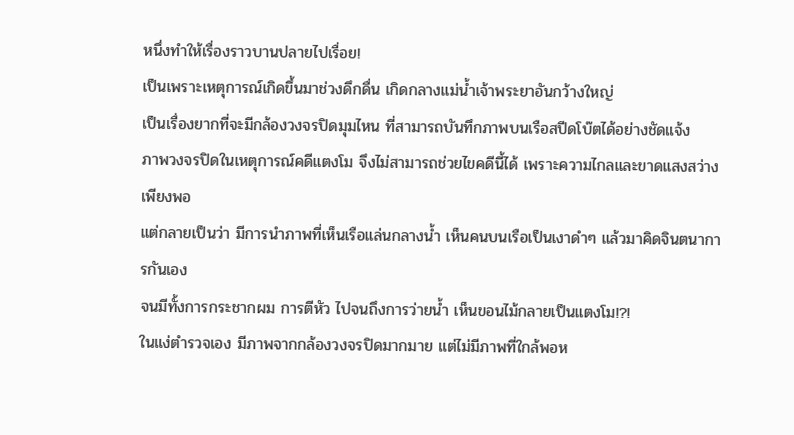หนึ่งทำให้เรื่องราวบานปลายไปเรื่อย!
เป็นเพราะเหตุการณ์เกิดขึ้นมาช่วงดึกดื่น เกิดกลางแม่น้ำเจ้าพระยาอันกว้างใหญ่
เป็นเรื่องยากที่จะมีกล้องวงจรปิดมุมไหน ที่สามารถบันทึกภาพบนเรือสปีดโบ๊ตได้อย่างชัดแจ้ง
ภาพวงจรปิดในเหตุการณ์คดีแตงโม จึงไม่สามารถช่วยไขคดีนี้ได้ เพราะความไกลและขาดแสงสว่างเพียงพอ
แต่กลายเป็นว่า มีการนำภาพที่เห็นเรือแล่นกลางน้ำ เห็นคนบนเรือเป็นเงาดำๆ แล้วมาคิดจินตนาการกันเอง
จนมีทั้งการกระชากผม การตีหัว ไปจนถึงการว่ายน้ำ เห็นขอนไม้กลายเป็นแตงโม!?!
ในแง่ตำรวจเอง มีภาพจากกล้องวงจรปิดมากมาย แต่ไม่มีภาพที่ใกล้พอห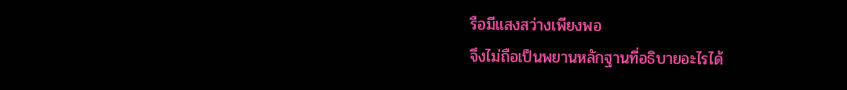รือมีแสงสว่างเพียงพอ
จึงไม่ถือเป็นพยานหลักฐานที่อธิบายอะไรได้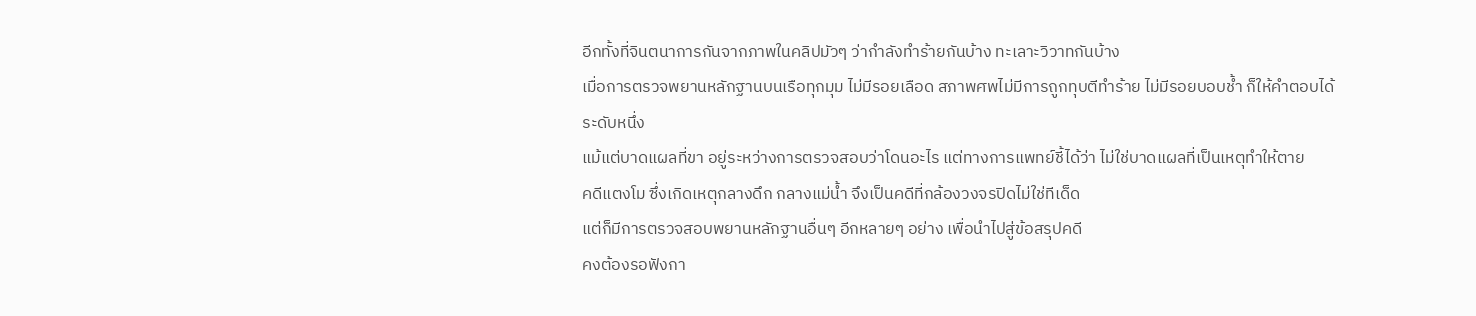อีกทั้งที่จินตนาการกันจากภาพในคลิปมัวๆ ว่ากำลังทำร้ายกันบ้าง ทะเลาะวิวาทกันบ้าง
เมื่อการตรวจพยานหลักฐานบนเรือทุกมุม ไม่มีรอยเลือด สภาพศพไม่มีการถูกทุบตีทำร้าย ไม่มีรอยบอบช้ำ ก็ให้คำตอบได้ระดับหนึ่ง
แม้แต่บาดแผลที่ขา อยู่ระหว่างการตรวจสอบว่าโดนอะไร แต่ทางการแพทย์ชี้ได้ว่า ไม่ใช่บาดแผลที่เป็นเหตุทำให้ตาย
คดีแตงโม ซึ่งเกิดเหตุกลางดึก กลางแม่น้ำ จึงเป็นคดีที่กล้องวงจรปิดไม่ใช่ทีเด็ด
แต่ก็มีการตรวจสอบพยานหลักฐานอื่นๆ อีกหลายๆ อย่าง เพื่อนำไปสู่ข้อสรุปคดี
คงต้องรอฟังกา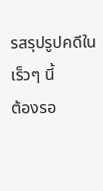รสรุปรูปคดีในเร็วๆ นี้
ต้องรอ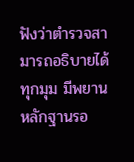ฟังว่าตำรวจสามารถอธิบายได้ทุกมุม มีพยานหลักฐานรอ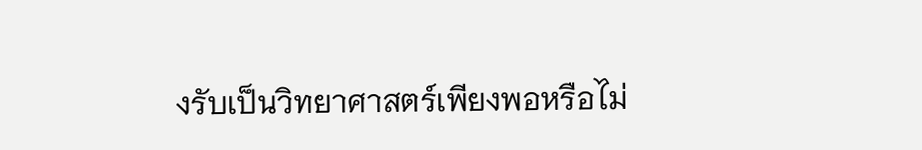งรับเป็นวิทยาศาสตร์เพียงพอหรือไม่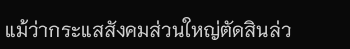แม้ว่ากระแสสังคมส่วนใหญ่ตัดสินล่ว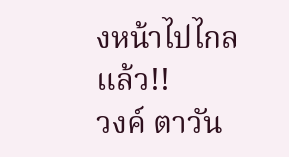งหน้าไปไกลแล้ว!!
วงค์ ตาวัน